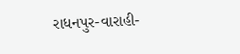રાધનપુર-વારાહી-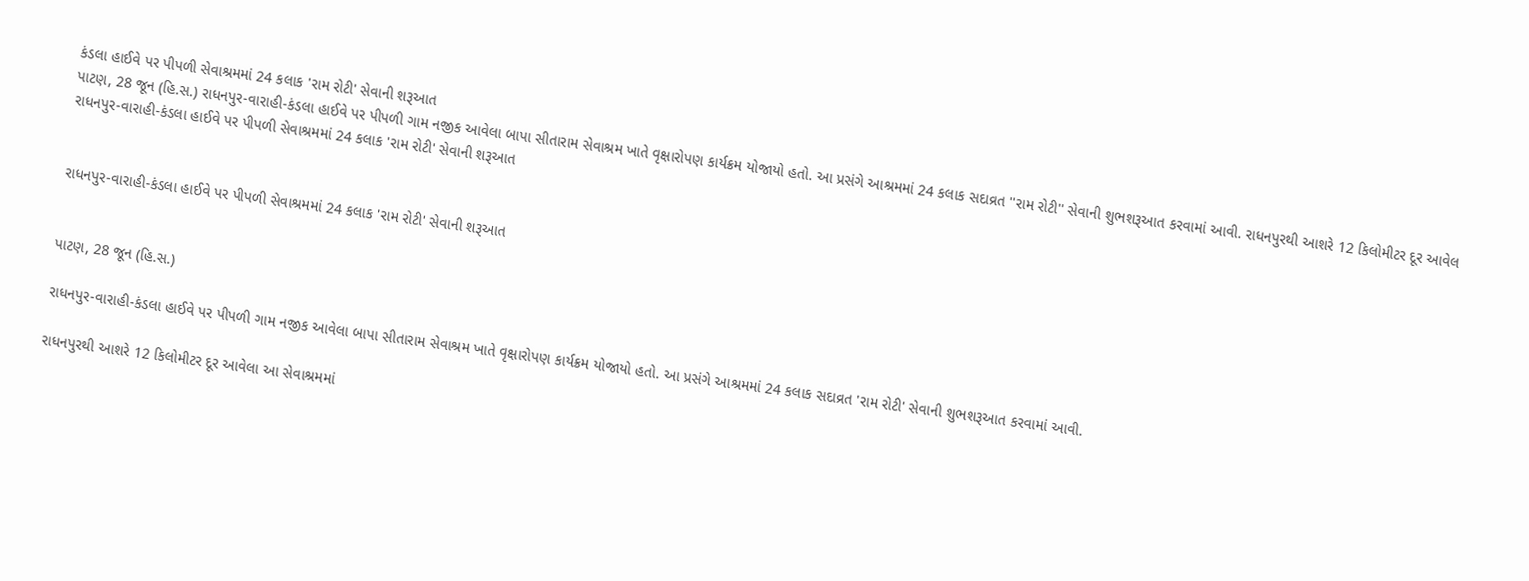કંડલા હાઈવે પર પીપળી સેવાશ્રમમાં 24 કલાક 'રામ રોટી' સેવાની શરૂઆત
પાટણ, 28 જૂન (હિ.સ.) રાધનપુર-વારાહી-કંડલા હાઈવે પર પીપળી ગામ નજીક આવેલા બાપા સીતારામ સેવાશ્રમ ખાતે વૃક્ષારોપણ કાર્યક્રમ યોજાયો હતો. આ પ્રસંગે આશ્રમમાં 24 કલાક સદાવ્રત ''રામ રોટી'' સેવાની શુભશરૂઆત કરવામાં આવી. રાધનપુરથી આશરે 12 કિલોમીટર દૂર આવેલ
રાધનપુર-વારાહી-કંડલા હાઈવે પર પીપળી સેવાશ્રમમાં 24 કલાક 'રામ રોટી' સેવાની શરૂઆત


રાધનપુર-વારાહી-કંડલા હાઈવે પર પીપળી સેવાશ્રમમાં 24 કલાક 'રામ રોટી' સેવાની શરૂઆત


પાટણ, 28 જૂન (હિ.સ.)

રાધનપુર-વારાહી-કંડલા હાઈવે પર પીપળી ગામ નજીક આવેલા બાપા સીતારામ સેવાશ્રમ ખાતે વૃક્ષારોપણ કાર્યક્રમ યોજાયો હતો. આ પ્રસંગે આશ્રમમાં 24 કલાક સદાવ્રત 'રામ રોટી' સેવાની શુભશરૂઆત કરવામાં આવી.

રાધનપુરથી આશરે 12 કિલોમીટર દૂર આવેલા આ સેવાશ્રમમાં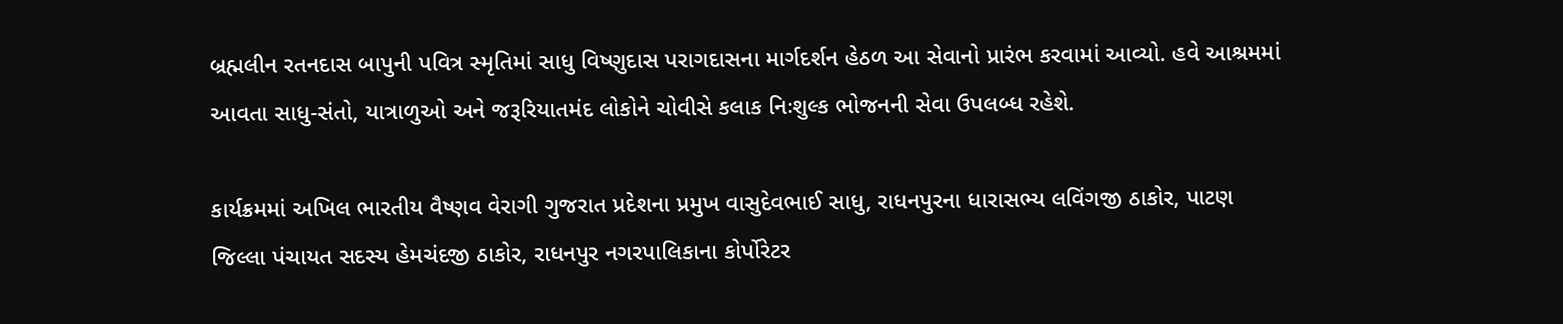બ્રહ્મલીન રતનદાસ બાપુની પવિત્ર સ્મૃતિમાં સાધુ વિષ્ણુદાસ પરાગદાસના માર્ગદર્શન હેઠળ આ સેવાનો પ્રારંભ કરવામાં આવ્યો. હવે આશ્રમમાં આવતા સાધુ-સંતો, યાત્રાળુઓ અને જરૂરિયાતમંદ લોકોને ચોવીસે કલાક નિઃશુલ્ક ભોજનની સેવા ઉપલબ્ધ રહેશે.

કાર્યક્રમમાં અખિલ ભારતીય વૈષ્ણવ વેરાગી ગુજરાત પ્રદેશના પ્રમુખ વાસુદેવભાઈ સાધુ, રાધનપુરના ધારાસભ્ય લવિંગજી ઠાકોર, પાટણ જિલ્લા પંચાયત સદસ્ય હેમચંદજી ઠાકોર, રાધનપુર નગરપાલિકાના કોર્પોરેટર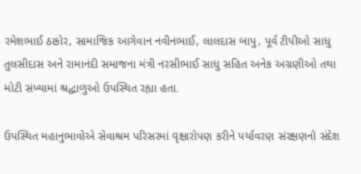રમેશભાઈ ઠાકોર, સામાજિક આગેવાન નવીનભાઈ, લાલદાસ બાપુ, પૂર્વ ટીપીઓ સાધુ તુલસીદાસ અને રામાનંદી સમાજના મંત્રી નરસીભાઈ સાધુ સહિત અનેક અગ્રણીઓ તથા મોટી સંખ્યામાં શ્રદ્ધાળુઓ ઉપસ્થિત રહ્યા હતા.

ઉપસ્થિત મહાનુભાવોએ સેવાશ્રમ પરિસરમાં વૃક્ષારોપણ કરીને પર્યાવરણ સંરક્ષણનો સંદેશ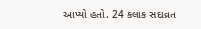આપ્યો હતો. 24 કલાક સદાવ્રત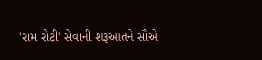'રામ રોટી' સેવાની શરૂઆતને સૌએ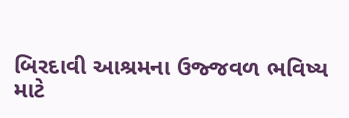બિરદાવી આશ્રમના ઉજ્જવળ ભવિષ્ય માટે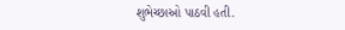શુભેચ્છાઓ પાઠવી હતી.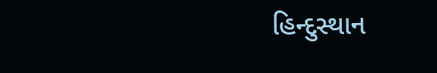હિન્દુસ્થાન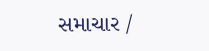સમાચાર /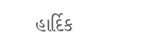હાર્દિક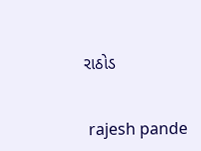રાઠોડ


 rajesh pande